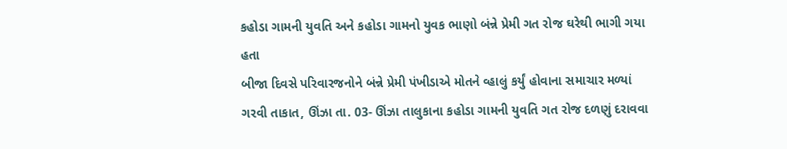કહોડા ગામની યુવતિ અને કહોડા ગામનો યુવક ભાણો બંન્ને પ્રેમી ગત રોજ ઘરેથી ભાગી ગયા હતા
બીજા દિવસે પરિવારજનોને બંન્ને પ્રેમી પંખીડાએ મોતને વ્હાલું કર્યું હોવાના સમાચાર મળ્યાં
ગરવી તાકાત, ઊંઝા તા. 03- ઊંઝા તાલુકાના કહોડા ગામની યુવતિ ગત રોજ દળણું દરાવવા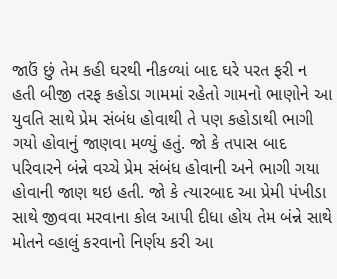જાઉં છું તેમ કહી ઘરથી નીકળ્યાં બાદ ઘરે પરત ફરી ન હતી બીજી તરફ કહોડા ગામમાં રહેતો ગામનો ભાણોને આ યુવતિ સાથે પ્રેમ સંબંધ હોવાથી તે પણ કહોડાથી ભાગી ગયો હોવાનું જાણવા મળ્યું હતું. જો કે તપાસ બાદ પરિવારને બંન્ને વચ્ચે પ્રેમ સંબંધ હોવાની અને ભાગી ગયા હોવાની જાણ થઇ હતી. જો કે ત્યારબાદ આ પ્રેમી પંખીડા સાથે જીવવા મરવાના કોલ આપી દીધા હોય તેમ બંન્ને સાથે મોતને વ્હાલું કરવાનો નિર્ણય કરી આ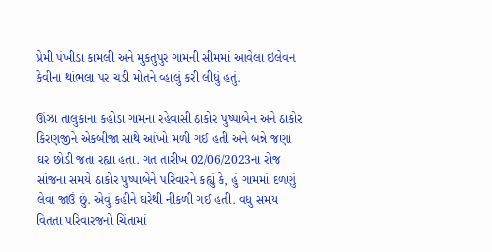પ્રેમી પંખીડા કામલી અને મુકતુપુર ગામની સીમમાં આવેલા ઇલેવન કેવીના થાંભલા પર ચડી મોતને વ્હાલું કરી લીધું હતું.

ઊંઝા તાલુકાના કહોડા ગામના રહેવાસી ઠાકોર પુષ્પાબેન અને ઠાકોર કિરણજીને એકબીજા સાથે આંખો મળી ગઈ હતી અને બન્ને જણા ઘર છોડી જતા રહ્યા હતા. ગત તારીખ 02/06/2023ના રોજ સાંજના સમયે ઠાકોર પુષ્પાબેને પરિવારને કહ્યું કે, હું ગામમાં દળણું લેવા જાઉં છું. એવું કહીને ઘરેથી નીકળી ગઈ હતી. વધુ સમય વિતતા પરિવારજનો ચિંતામાં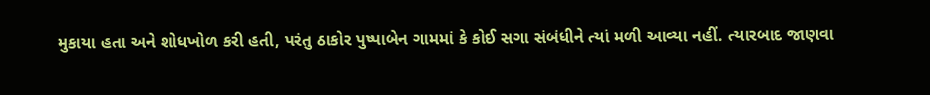મુકાયા હતા અને શોધખોળ કરી હતી, પરંતુ ઠાકોર પુષ્પાબેન ગામમાં કે કોઈ સગા સંબંધીને ત્યાં મળી આવ્યા નહીં. ત્યારબાદ જાણવા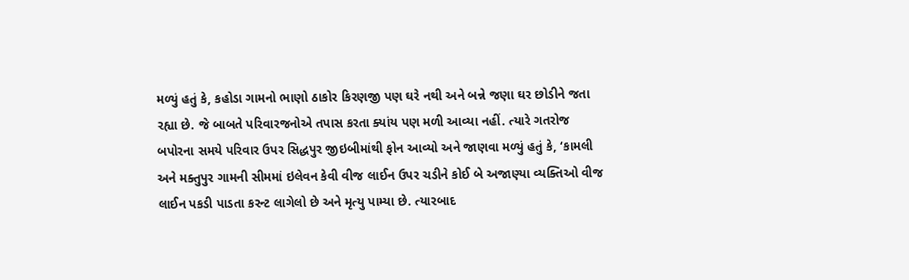મળ્યું હતું કે, કહોડા ગામનો ભાણો ઠાકોર કિરણજી પણ ઘરે નથી અને બન્ને જણા ઘર છોડીને જતા રહ્યા છે. જે બાબતે પરિવારજનોએ તપાસ કરતા ક્યાંય પણ મળી આવ્યા નહીં. ત્યારે ગતરોજ બપોરના સમયે પરિવાર ઉપર સિદ્ધપુર જીઇબીમાંથી ફોન આવ્યો અને જાણવા મળ્યું હતું કે, ‘કામલી અને મક્તુપુર ગામની સીમમાં ઇલેવન કેવી વીજ લાઈન ઉપર ચડીને કોઈ બે અજાણ્યા વ્યક્તિઓ વીજ લાઈન પકડી પાડતા કરન્ટ લાગેલો છે અને મૃત્યુ પામ્યા છે. ત્યારબાદ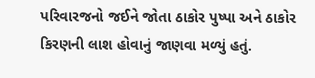પરિવારજનો જઈને જોતા ઠાકોર પુષ્પા અને ઠાકોર કિરણની લાશ હોવાનું જાણવા મળ્યું હતું.